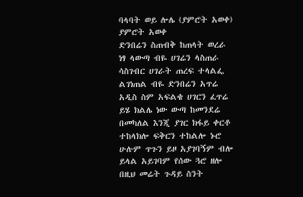ባላባት ወይ ሎሌ (ያምሮት አወቀ)
ያምሮት አወቀ
ድንበሬን ስጠብቅ ከጠላት ወረራ
ነፃ ላውጣ ብዬ ሀገሬን ላስጠራ
ሳስገብር ሀገራት ጠረፍ ተላልፌ
ልገነጠል ብዬ ድንበሬን አጥሬ
አዲስ ስም አፍልቄ ሀገርን ፈጥሬ
ይሄ ክልሌ ነው ውጣ ከመንደሬ
በመካለል እንጂ ያገር ክፋይ ቀርቶ
ተከላክሎ ፍቅርን ተከልሎ ኑሮ
ሁሉም ጥጉን ይዞ አያገባኝም ብሎ
ይላል አይገባም የሰው ጓሮ ዘሎ
በዚህ መሬት ጉዳይ ስንት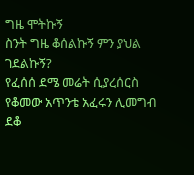ግዜ ሞትኩኝ
ስንት ግዜ ቆሰልኩኝ ምን ያህል ገደልኩኝ?
የፈሰሰ ደሜ መሬት ሲያረሰርስ
የቆመው አጥንቴ አፈሩን ሊመግብ ደቆ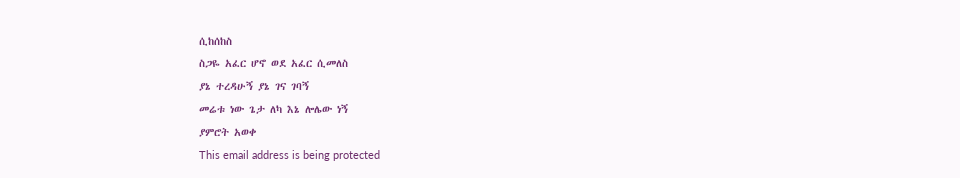ሲከሰከስ
ስጋዬ አፈር ሆኖ ወደ አፈር ሲመለስ
ያኔ ተረዳሁኝ ያኔ ገና ገባኝ
መሬቱ ነው ጌታ ለካ እኔ ሎሌው ነኝ
ያምሮት አወቀ
This email address is being protected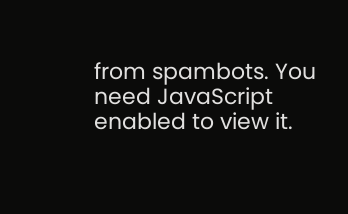from spambots. You need JavaScript enabled to view it.